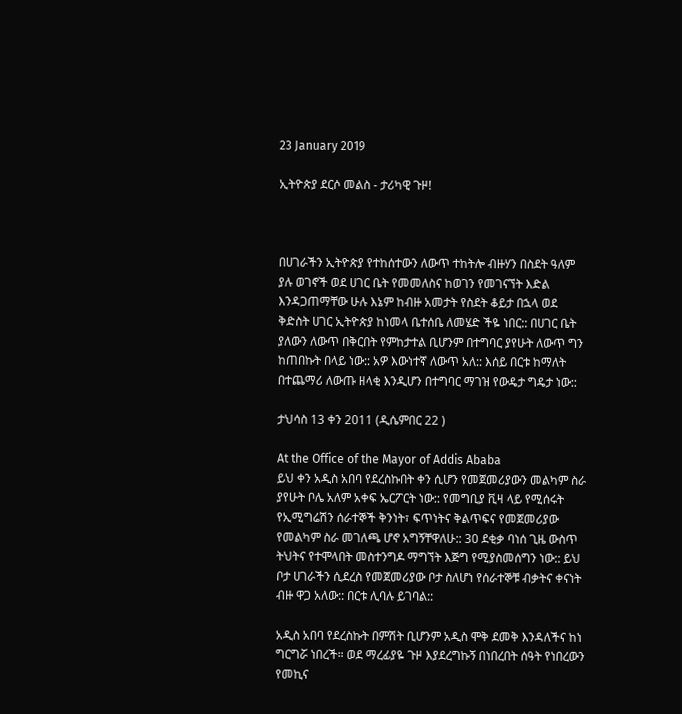23 January 2019

ኢትዮጵያ ደርሶ መልስ - ታሪካዊ ጉዞ!



በሀገራችን ኢትዮጵያ የተከሰተውን ለውጥ ተከትሎ ብዙሃን በስደት ዓለም ያሉ ወገኖች ወደ ሀገር ቤት የመመለስና ከወገን የመገናኘት እድል እንዳጋጠማቸው ሁሉ እኔም ከብዙ አመታት የስደት ቆይታ በኋላ ወደ ቅድስት ሀገር ኢትዮጵያ ከነመላ ቤተሰቤ ለመሄድ ችዬ ነበር:: በሀገር ቤት ያለውን ለውጥ በቅርበት የምከታተል ቢሆንም በተግባር ያየሁት ለውጥ ግን ከጠበኩት በላይ ነው:: አዎ እውነተኛ ለውጥ አለ:: እሰይ በርቱ ከማለት በተጨማሪ ለውጡ ዘላቂ እንዲሆን በተግባር ማገዝ የውዴታ ግዴታ ነው::

ታህሳስ 13 ቀን 2011 (ዲሴምበር 22 )

At the Office of the Mayor of Addis Ababa
ይህ ቀን አዲስ አበባ የደረስኩበት ቀን ሲሆን የመጀመሪያውን መልካም ስራ ያየሁት ቦሌ አለም አቀፍ ኤርፖርት ነው:: የመግቢያ ቪዛ ላይ የሚሰሩት የኢሚግሬሽን ሰራተኞች ቅንነት፣ ፍጥነትና ቅልጥፍና የመጀመሪያው የመልካም ስራ መገለጫ ሆኖ አግኝቸዋለሁ:: 30 ደቂቃ ባነሰ ጊዜ ውስጥ ትህትና የተሞላበት መስተንግዶ ማግኘት እጅግ የሚያስመሰግን ነው:: ይህ ቦታ ሀገራችን ሲደረስ የመጀመሪያው ቦታ ስለሆነ የሰራተኞቹ ብቃትና ቀናነት ብዙ ዋጋ አለው:: በርቱ ሊባሉ ይገባል::

አዲስ አበባ የደረስኩት በምሽት ቢሆንም አዲስ ሞቅ ደመቅ እንዳለችና ከነ ግርግሯ ነበረች። ወደ ማረፊያዬ ጉዞ እያደረግኩኝ በነበረበት ሰዓት የነበረውን የመኪና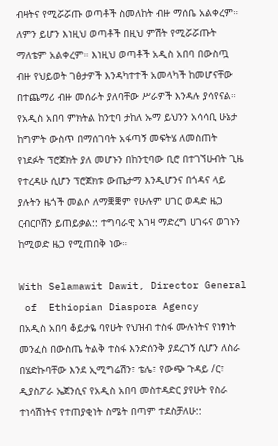ብዛትና የሚሯሯጡ ወጣቶች ስመለከት ብዙ ማሰቤ አልቀረም። ለምን ይሆን እነዚህ ወጣቶች በዚህ ምሽት የሚሯሯጡት ማለቴም አልቀረም። እነዚህ ወጣቶች አዲስ አበባ በውስጧ ብዙ የህይወት ገፅታዎች እንዳካተተች አመላካች ከመሆናቸው በተጨማሪ ብዙ መሰራት ያለባቸው ሥራዎች እንዳሉ ያሳየናል። የአዲስ አበባ ምክትል ከንቲባ ታከለ ኡማ ይህንን አሳሳቢ ሁኔታ ከግምት ውስጥ በማሰገባት አፋጣኝ መፍትሄ ለመስጠት የነደፉት ፕሮጀክት ያለ መሆኑን በከንቲባው ቢሮ በተገኘሁብት ጊዜ የተረዳሁ ሲሆን ፕሮጀክቱ ውጤታማ እንዲሆንና በጎዳና ላይ ያሉትን ዜጎች መልሶ ለማቛቛም የሁሉም ሀገር ወዳድ ዜጋ ርብርቦሽን ይጠይቃል:: ተግባራዊ እገዛ ማድረግ ሀገሩና ወገኑን ከሚወድ ዜጋ የሚጠበቅ ነው።

With Selamawit Dawit, Director General
 of  Ethiopian Diaspora Agency
በአዲስ አበባ ቆይታዬ ባየሁት የህዝብ ተስፋ ሙሉነትና የነፃነት መንፈስ በውስጤ ትልቅ ተስፋ እንድሰንቅ ያደረገኝ ሲሆን ለስራ በሄድኩባቸው እንደ ኢሚግሬሽን፣ ቴሌ፣ የውጭ ጉዳይ /ር፣ ዲያስፖራ ኤጀንሲና የአዲስ አበባ መስተዳድር ያየሁት የስራ ተነሳሽነትና የተጠያቂነት ስሜት በጣም ተደስቻለሁ::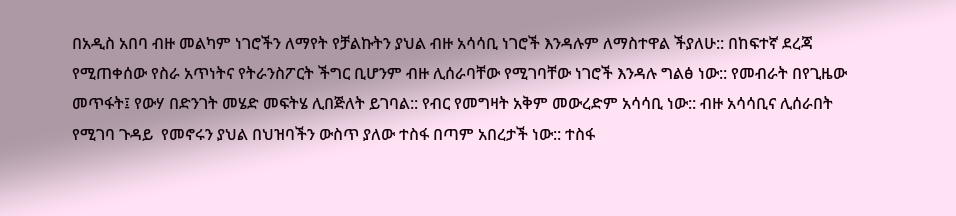በአዲስ አበባ ብዙ መልካም ነገሮችን ለማየት የቻልኩትን ያህል ብዙ አሳሳቢ ነገሮች እንዳሉም ለማስተዋል ችያለሁ:: በከፍተኛ ደረጃ የሚጠቀሰው የስራ አጥነትና የትራንስፖርት ችግር ቢሆንም ብዙ ሊሰራባቸው የሚገባቸው ነገሮች እንዳሉ ግልፅ ነው:: የመብራት በየጊዜው መጥፋት፤ የውሃ በድንገት መሄድ መፍትሄ ሊበጅለት ይገባል:: የብር የመግዛት አቅም መውረድም አሳሳቢ ነው:: ብዙ አሳሳቢና ሊሰራበት የሚገባ ጉዳይ  የመኖሩን ያህል በህዝባችን ውስጥ ያለው ተስፋ በጣም አበረታች ነው:: ተስፋ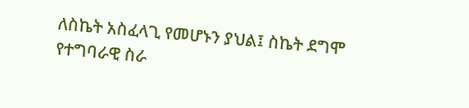ለስኬት አስፈላጊ የመሆኑን ያህል፤ ስኬት ደግሞ የተግባራዊ ስራ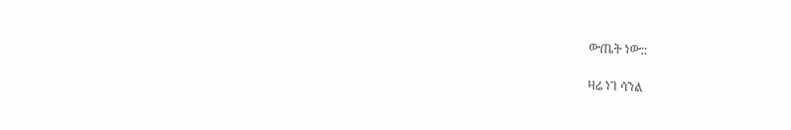ውጤት ነው::

ዛሬ ነገ ሳንል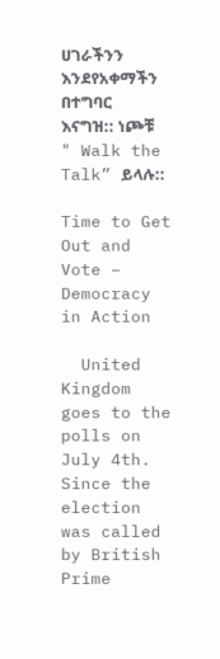ሀገራችንን እንደየአቀማችን በተግባር እናግዝ:: ነጮቹ " Walk the Talk” ይላሉ::

Time to Get Out and Vote – Democracy in Action

  United Kingdom goes to the polls on July 4th.  Since the election was called by British Prime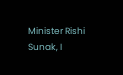Minister Rishi Sunak, I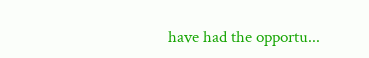have had the opportu...